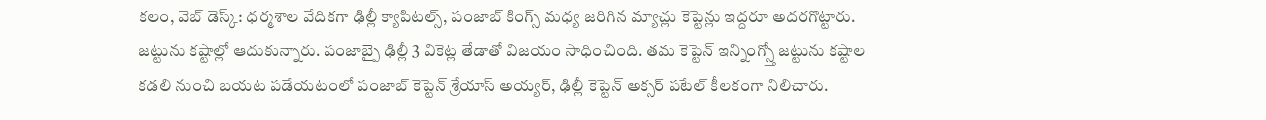కలం, వెబ్ డెస్క్: ధర్మశాల వేదికగా ఢిల్లీ క్యాపిటల్స్, పంజాబ్ కింగ్స్ మధ్య జరిగిన మ్యాచ్లు కెప్టెన్లు ఇద్దరూ అదరగొట్టారు. జట్టును కష్టాల్లో ఆదుకున్నారు. పంజాబ్పై ఢిల్లీ 3 వికెట్ల తేడాతో విజయం సాధించింది. తమ కెప్టెన్ ఇన్నింగ్స్తో జట్టును కష్టాల కడలి నుంచి బయట పడేయటంలో పంజాబ్ కెప్టెన్ శ్రేయాస్ అయ్యర్, ఢిల్లీ కెప్టెన్ అక్సర్ పటేల్ కీలకంగా నిలిచారు.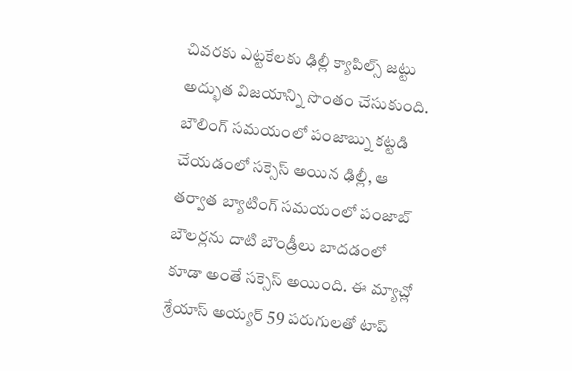చివరకు ఎట్టకేలకు ఢిల్లీ క్యాపిల్స్ జట్టు అద్భుత విజయాన్ని సొంతం చేసుకుంది. బౌలింగ్ సమయంలో పంజాబ్ను కట్టడి చేయడంలో సక్సెస్ అయిన ఢిల్లీ, ఆ తర్వాత బ్యాటింగ్ సమయంలో పంజాబ్ బౌలర్లను దాటి బౌండ్రీలు బాదడంలో కూడా అంతే సక్సెస్ అయింది. ఈ మ్యాచ్లో శ్రేయాస్ అయ్యర్ 59 పరుగులతో టాప్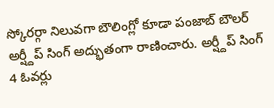స్కోరర్గా నిలువగా బౌలింగ్లో కూడా పంజాబ్ బౌలర్ అర్ష్దీప్ సింగ్ అద్భుతంగా రాణించారు. అర్ష్దీప్ సింగ్ 4 ఓవర్లు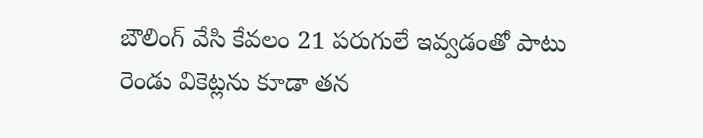బౌలింగ్ వేసి కేవలం 21 పరుగులే ఇవ్వడంతో పాటు రెండు వికెట్లను కూడా తన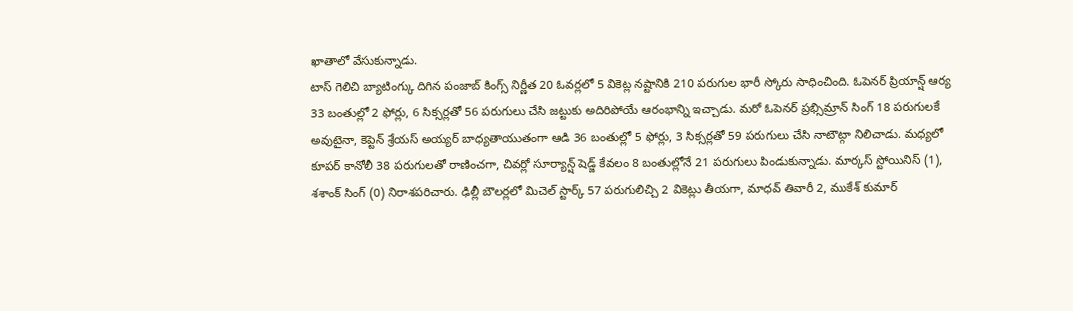ఖాతాలో వేసుకున్నాడు.
టాస్ గెలిచి బ్యాటింగ్కు దిగిన పంజాబ్ కింగ్స్ నిర్ణీత 20 ఓవర్లలో 5 వికెట్ల నష్టానికి 210 పరుగుల భారీ స్కోరు సాధించింది. ఓపెనర్ ప్రియాన్ష్ ఆర్య 33 బంతుల్లో 2 ఫోర్లు, 6 సిక్సర్లతో 56 పరుగులు చేసి జట్టుకు అదిరిపోయే ఆరంభాన్ని ఇచ్చాడు. మరో ఓపెనర్ ప్రభ్సిమ్రాన్ సింగ్ 18 పరుగులకే అవుటైనా, కెప్టెన్ శ్రేయస్ అయ్యర్ బాధ్యతాయుతంగా ఆడి 36 బంతుల్లో 5 ఫోర్లు, 3 సిక్సర్లతో 59 పరుగులు చేసి నాటౌట్గా నిలిచాడు. మధ్యలో కూపర్ కానోలీ 38 పరుగులతో రాణించగా, చివర్లో సూర్యాన్ష్ షెడ్జ్ కేవలం 8 బంతుల్లోనే 21 పరుగులు పిండుకున్నాడు. మార్కస్ స్టోయినిస్ (1), శశాంక్ సింగ్ (0) నిరాశపరిచారు. ఢిల్లీ బౌలర్లలో మిచెల్ స్టార్క్ 57 పరుగులిచ్చి 2 వికెట్లు తీయగా, మాధవ్ తివారీ 2, ముకేశ్ కుమార్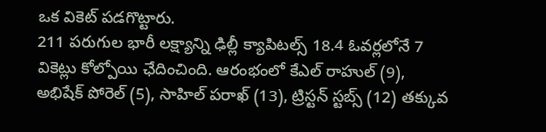ఒక వికెట్ పడగొట్టారు.
211 పరుగుల భారీ లక్ష్యాన్ని ఢిల్లీ క్యాపిటల్స్ 18.4 ఓవర్లలోనే 7 వికెట్లు కోల్పోయి ఛేదించింది. ఆరంభంలో కేఎల్ రాహుల్ (9), అభిషేక్ పోరెల్ (5), సాహిల్ పరాఖ్ (13), ట్రిస్టన్ స్టబ్స్ (12) తక్కువ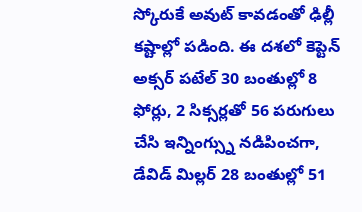స్కోరుకే అవుట్ కావడంతో ఢిల్లీ కష్టాల్లో పడింది. ఈ దశలో కెప్టెన్ అక్సర్ పటేల్ 30 బంతుల్లో 8 ఫోర్లు, 2 సిక్సర్లతో 56 పరుగులు చేసి ఇన్నింగ్స్ను నడిపించగా, డేవిడ్ మిల్లర్ 28 బంతుల్లో 51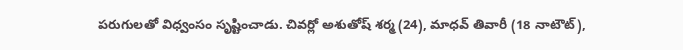పరుగులతో విధ్వంసం సృష్టించాడు. చివర్లో అశుతోష్ శర్మ (24), మాధవ్ తివారీ (18 నాటౌట్),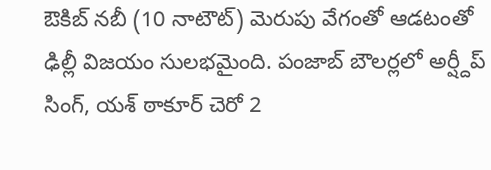ఔకిబ్ నబీ (10 నాటౌట్) మెరుపు వేగంతో ఆడటంతో ఢిల్లీ విజయం సులభమైంది. పంజాబ్ బౌలర్లలో అర్ష్దీప్ సింగ్, యశ్ ఠాకూర్ చెరో 2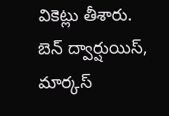వికెట్లు తీశారు. బెన్ ద్వార్షుయిస్, మార్కస్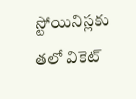స్టోయినిస్లకు తలో వికెట్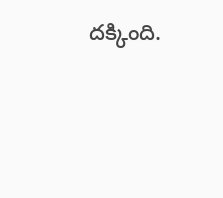దక్కింది.